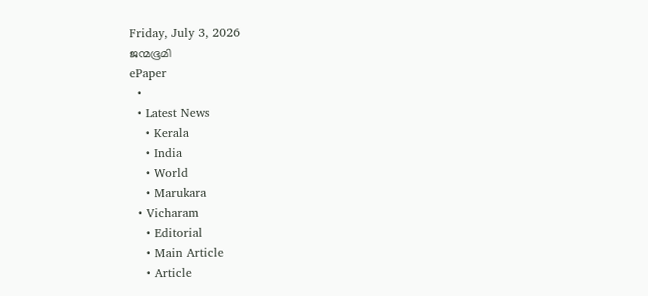Friday, July 3, 2026
ജന്മഭൂമി
ePaper
  •
  • Latest News
    • Kerala
    • India
    • World
    • Marukara
  • Vicharam
    • Editorial
    • Main Article
    • Article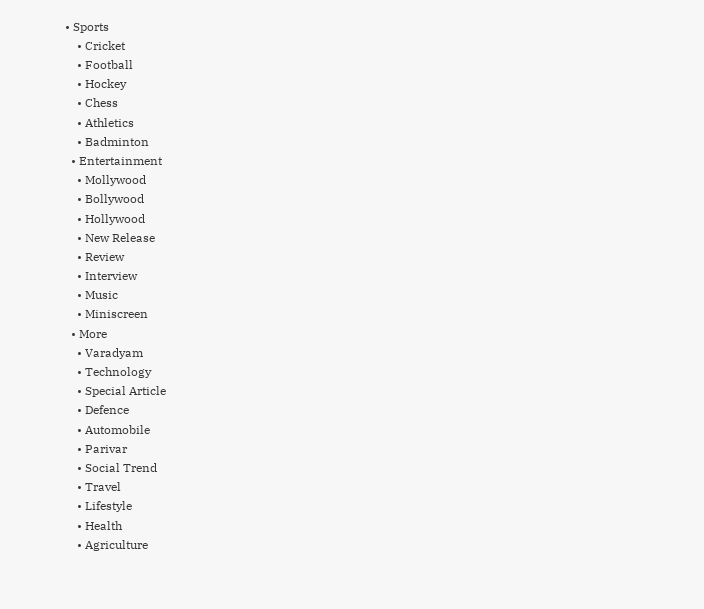• Sports
    • Cricket
    • Football
    • Hockey
    • Chess
    • Athletics
    • Badminton
  • Entertainment
    • Mollywood
    • Bollywood
    • Hollywood
    • New Release
    • Review
    • Interview
    • Music
    • Miniscreen
  • More
    • Varadyam
    • Technology
    • Special Article
    • Defence
    • Automobile
    • Parivar
    • Social Trend
    • Travel
    • Lifestyle
    • Health
    • Agriculture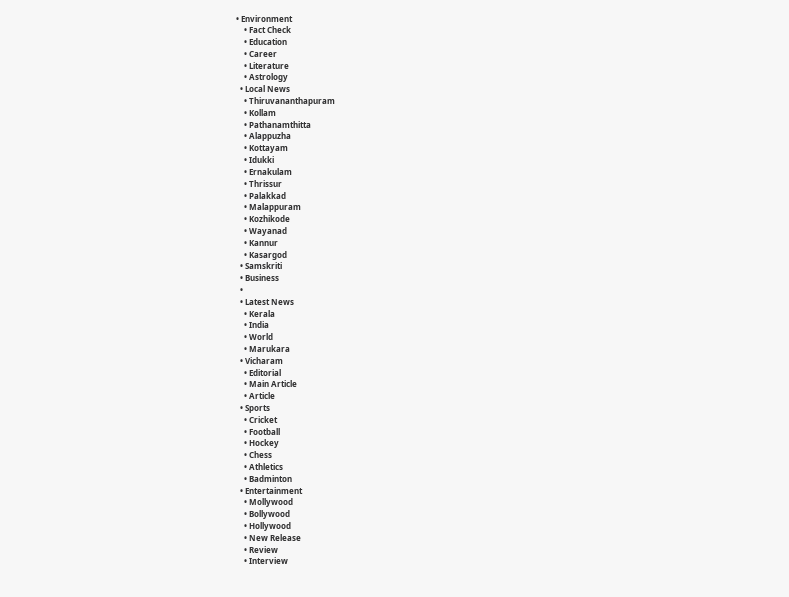• Environment
    • Fact Check
    • Education
    • Career
    • Literature
    • Astrology
  • Local News
    • Thiruvananthapuram
    • Kollam
    • Pathanamthitta
    • Alappuzha
    • Kottayam
    • Idukki
    • Ernakulam
    • Thrissur
    • Palakkad
    • Malappuram
    • Kozhikode
    • Wayanad
    • Kannur
    • Kasargod
  • Samskriti
  • Business
  •
  • Latest News
    • Kerala
    • India
    • World
    • Marukara
  • Vicharam
    • Editorial
    • Main Article
    • Article
  • Sports
    • Cricket
    • Football
    • Hockey
    • Chess
    • Athletics
    • Badminton
  • Entertainment
    • Mollywood
    • Bollywood
    • Hollywood
    • New Release
    • Review
    • Interview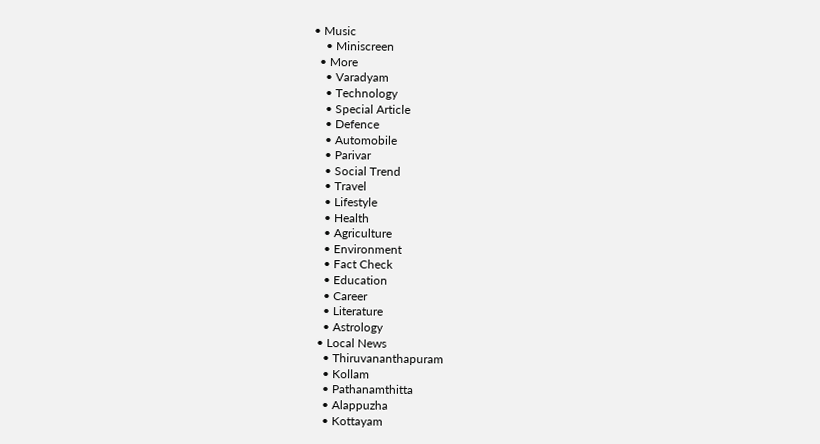• Music
    • Miniscreen
  • More
    • Varadyam
    • Technology
    • Special Article
    • Defence
    • Automobile
    • Parivar
    • Social Trend
    • Travel
    • Lifestyle
    • Health
    • Agriculture
    • Environment
    • Fact Check
    • Education
    • Career
    • Literature
    • Astrology
  • Local News
    • Thiruvananthapuram
    • Kollam
    • Pathanamthitta
    • Alappuzha
    • Kottayam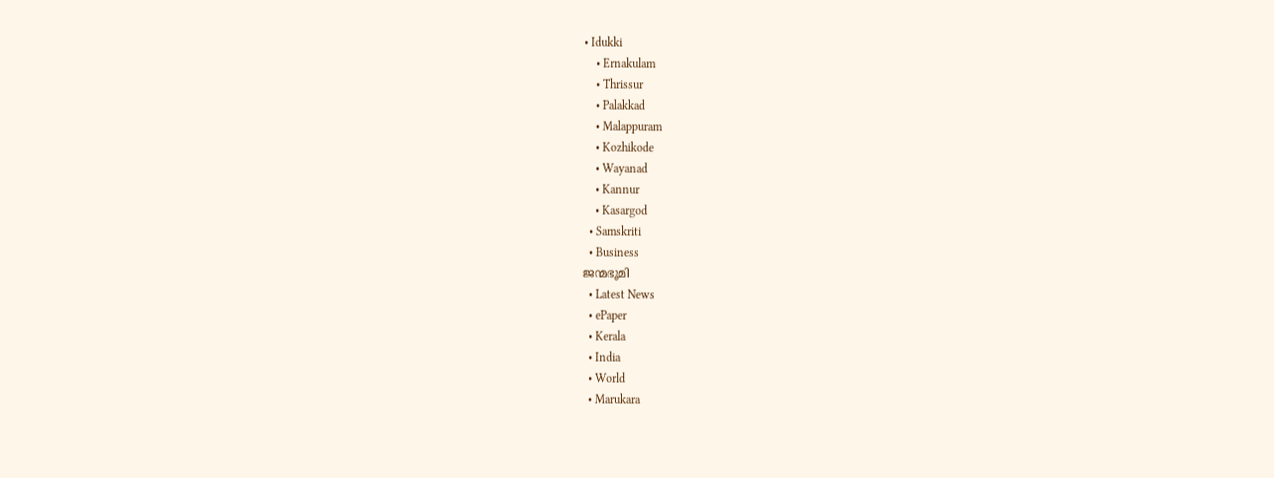• Idukki
    • Ernakulam
    • Thrissur
    • Palakkad
    • Malappuram
    • Kozhikode
    • Wayanad
    • Kannur
    • Kasargod
  • Samskriti
  • Business
ജന്മഭൂമി
  • Latest News
  • ePaper
  • Kerala
  • India
  • World
  • Marukara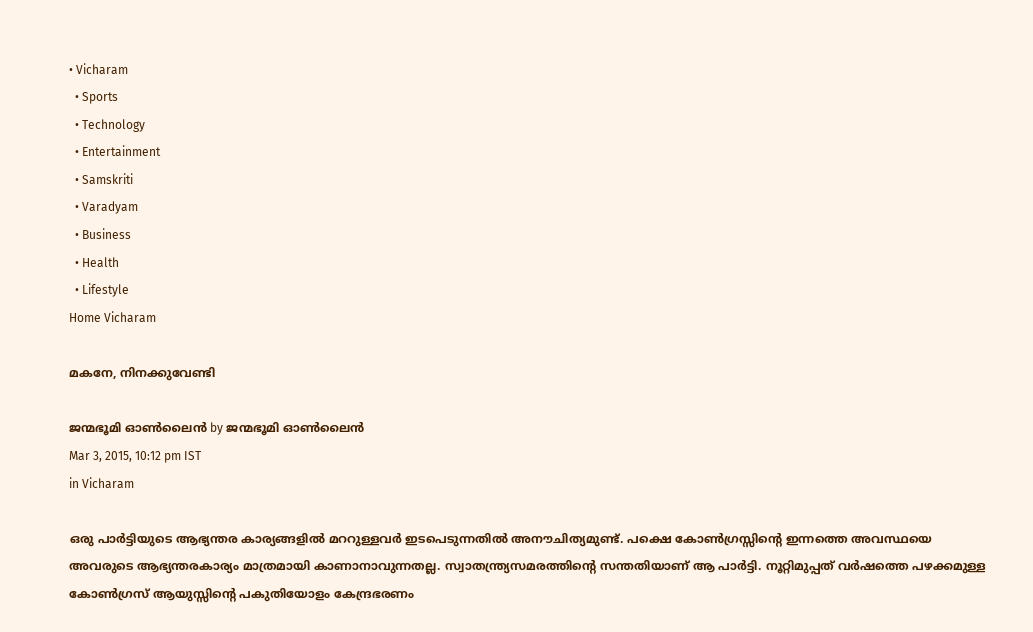• Vicharam
  • Sports
  • Technology
  • Entertainment
  • Samskriti
  • Varadyam
  • Business
  • Health
  • Lifestyle
Home Vicharam

മകനേ, നിനക്കുവേണ്ടി

ജന്മഭൂമി ഓണ്‍ലൈന്‍ by ജന്മഭൂമി ഓണ്‍ലൈന്‍
Mar 3, 2015, 10:12 pm IST
in Vicharam

ഒരു പാര്‍ട്ടിയുടെ ആഭ്യന്തര കാര്യങ്ങളില്‍ മററുള്ളവര്‍ ഇടപെടുന്നതില്‍ അനൗചിത്യമുണ്ട്. പക്ഷെ കോണ്‍ഗ്രസ്സിന്റെ ഇന്നത്തെ അവസ്ഥയെ അവരുടെ ആഭ്യന്തരകാര്യം മാത്രമായി കാണാനാവുന്നതല്ല. സ്വാതന്ത്ര്യസമരത്തിന്റെ സന്തതിയാണ് ആ പാര്‍ട്ടി. നൂറ്റിമുപ്പത് വര്‍ഷത്തെ പഴക്കമുള്ള കോണ്‍ഗ്രസ് ആയുസ്സിന്റെ പകുതിയോളം കേന്ദ്രഭരണം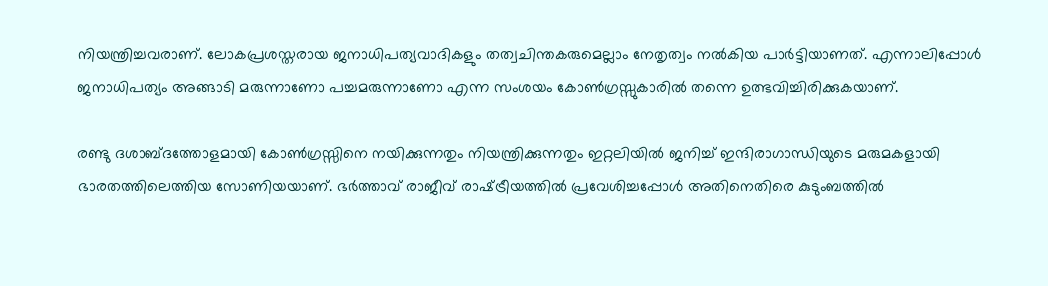നിയന്ത്രിച്ചവരാണ്. ലോകപ്രശസ്തരായ ജനാധിപത്യവാദികളും തത്വചിന്തകരുമെല്ലാം നേതൃത്വം നല്‍കിയ പാര്‍ട്ടിയാണത്. എന്നാലിപ്പോള്‍ ജനാധിപത്യം അങ്ങാടി മരുന്നാണോ പച്ചമരുന്നാണോ എന്ന സംശയം കോണ്‍ഗ്രസ്സുകാരില്‍ തന്നെ ഉത്ഭവിച്ചിരിക്കുകയാണ്.

രണ്ടു ദശാബ്ദത്തോളമായി കോണ്‍ഗ്രസ്സിനെ നയിക്കുന്നതും നിയന്ത്രിക്കുന്നതും ഇറ്റലിയില്‍ ജനിച്ച് ഇന്ദിരാഗാന്ധിയുടെ മരുമകളായി ഭാരതത്തിലെത്തിയ സോണിയയാണ്. ഭര്‍ത്താവ് രാജീവ് രാഷ്‌ട്രീയത്തില്‍ പ്രവേശിച്ചപ്പോള്‍ അതിനെതിരെ കുടുംബത്തില്‍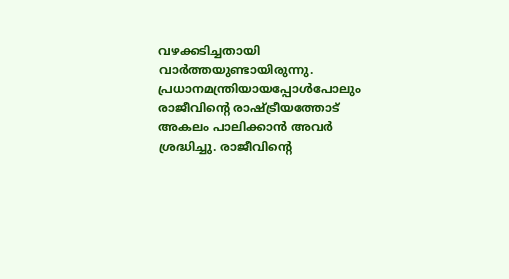വഴക്കടിച്ചതായി വാര്‍ത്തയുണ്ടായിരുന്നു. പ്രധാനമന്ത്രിയായപ്പോള്‍പോലും രാജീവിന്റെ രാഷ്‌ട്രീയത്തോട് അകലം പാലിക്കാന്‍ അവര്‍ ശ്രദ്ധിച്ചു. രാജീവിന്റെ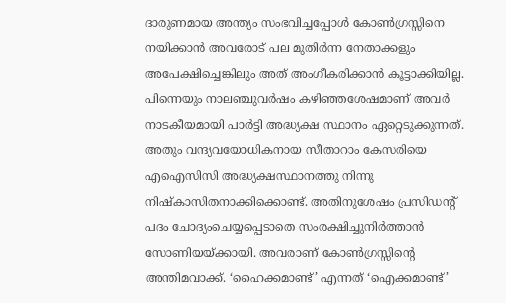ദാരുണമായ അന്ത്യം സംഭവിച്ചപ്പോള്‍ കോണ്‍ഗ്രസ്സിനെ നയിക്കാന്‍ അവരോട് പല മുതിര്‍ന്ന നേതാക്കളും അപേക്ഷിച്ചെങ്കിലും അത് അംഗീകരിക്കാന്‍ കൂട്ടാക്കിയില്ല. പിന്നെയും നാലഞ്ചുവര്‍ഷം കഴിഞ്ഞശേഷമാണ് അവര്‍ നാടകീയമായി പാര്‍ട്ടി അദ്ധ്യക്ഷ സ്ഥാനം ഏറ്റെടുക്കുന്നത്. അതും വന്ദ്യവയോധികനായ സീതാറാം കേസരിയെ എഐസിസി അദ്ധ്യക്ഷസ്ഥാനത്തു നിന്നു നിഷ്‌കാസിതനാക്കിക്കൊണ്ട്. അതിനുശേഷം പ്രസിഡന്റ് പദം ചോദ്യംചെയ്യപ്പെടാതെ സംരക്ഷിച്ചുനിര്‍ത്താന്‍ സോണിയയ്‌ക്കായി. അവരാണ് കോണ്‍ഗ്രസ്സിന്റെ അന്തിമവാക്ക്. ‘ഹൈക്കമാണ്ട്’ എന്നത് ‘ഐക്കമാണ്ട്’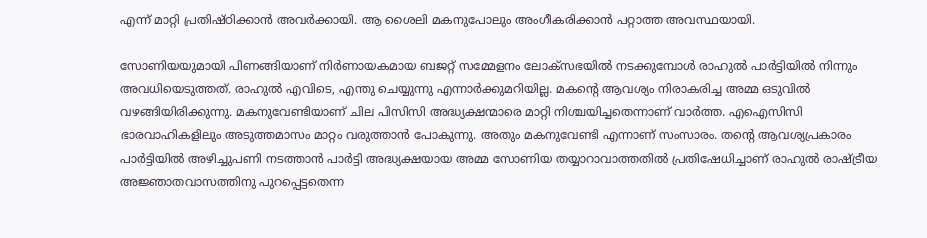എന്ന് മാറ്റി പ്രതിഷ്ഠിക്കാന്‍ അവര്‍ക്കായി. ആ ശൈലി മകനുപോലും അംഗീകരിക്കാന്‍ പറ്റാത്ത അവസ്ഥയായി.

സോണിയയുമായി പിണങ്ങിയാണ് നിര്‍ണായകമായ ബജറ്റ് സമ്മേളനം ലോക്‌സഭയില്‍ നടക്കുമ്പോള്‍ രാഹുല്‍ പാര്‍ട്ടിയില്‍ നിന്നും അവധിയെടുത്തത്. രാഹുല്‍ എവിടെ, എന്തു ചെയ്യുന്നു എന്നാര്‍ക്കുമറിയില്ല. മകന്റെ ആവശ്യം നിരാകരിച്ച അമ്മ ഒടുവില്‍ വഴങ്ങിയിരിക്കുന്നു. മകനുവേണ്ടിയാണ് ചില പിസിസി അദ്ധ്യക്ഷന്മാരെ മാറ്റി നിശ്ചയിച്ചതെന്നാണ് വാര്‍ത്ത. എഐസിസി ഭാരവാഹികളിലും അടുത്തമാസം മാറ്റം വരുത്താന്‍ പോകുന്നു. അതും മകനുവേണ്ടി എന്നാണ് സംസാരം. തന്റെ ആവശ്യപ്രകാരം പാര്‍ട്ടിയില്‍ അഴിച്ചുപണി നടത്താന്‍ പാര്‍ട്ടി അദ്ധ്യക്ഷയായ അമ്മ സോണിയ തയ്യാറാവാത്തതില്‍ പ്രതിഷേധിച്ചാണ് രാഹുല്‍ രാഷ്‌ട്രീയ അജ്ഞാതവാസത്തിനു പുറപ്പെട്ടതെന്ന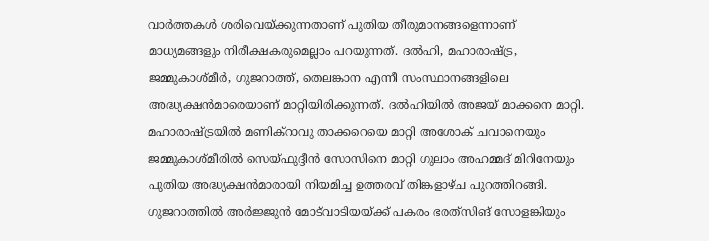വാര്‍ത്തകള്‍ ശരിവെയ്‌ക്കുന്നതാണ് പുതിയ തീരുമാനങ്ങളെന്നാണ് മാധ്യമങ്ങളും നിരീക്ഷകരുമെല്ലാം പറയുന്നത്. ദല്‍ഹി, മഹാരാഷ്‌ട്ര, ജമ്മുകാശ്മീര്‍, ഗുജറാത്ത്, തെലങ്കാന എന്നീ സംസ്ഥാനങ്ങളിലെ അദ്ധ്യക്ഷന്‍മാരെയാണ് മാറ്റിയിരിക്കുന്നത്. ദല്‍ഹിയില്‍ അജയ് മാക്കനെ മാറ്റി. മഹാരാഷ്‌ട്രയില്‍ മണിക്‌റാവു താക്കറെയെ മാറ്റി അശോക് ചവാനെയും ജമ്മുകാശ്മീരില്‍ സെയ്ഫുദ്ദീന്‍ സോസിനെ മാറ്റി ഗുലാം അഹമ്മദ് മിറിനേയും പുതിയ അദ്ധ്യക്ഷന്‍മാരായി നിയമിച്ച ഉത്തരവ് തിങ്കളാഴ്ച പുറത്തിറങ്ങി. ഗുജറാത്തില്‍ അര്‍ജ്ജുന്‍ മോട്‌വാടിയയ്‌ക്ക് പകരം ഭരത്‌സിങ് സോളങ്കിയും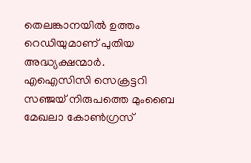തെലങ്കാനയില്‍ ഉത്തം റെഡിയുമാണ് പുതിയ അദ്ധ്യക്ഷന്മാര്‍. എഐസിസി സെക്രട്ടറി സഞ്ജയ് നിരുപത്തെ മുംബൈ മേഖലാ കോണ്‍ഗ്രസ്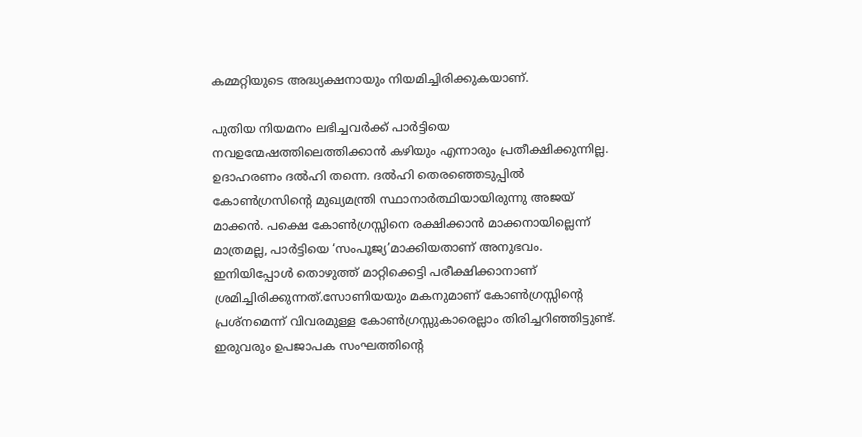കമ്മറ്റിയുടെ അദ്ധ്യക്ഷനായും നിയമിച്ചിരിക്കുകയാണ്.

പുതിയ നിയമനം ലഭിച്ചവര്‍ക്ക് പാര്‍ട്ടിയെ നവഉന്മേഷത്തിലെത്തിക്കാന്‍ കഴിയും എന്നാരും പ്രതീക്ഷിക്കുന്നില്ല. ഉദാഹരണം ദല്‍ഹി തന്നെ. ദല്‍ഹി തെരഞ്ഞെടുപ്പില്‍ കോണ്‍ഗ്രസിന്റെ മുഖ്യമന്ത്രി സ്ഥാനാര്‍ത്ഥിയായിരുന്നു അജയ് മാക്കന്‍. പക്ഷെ കോണ്‍ഗ്രസ്സിനെ രക്ഷിക്കാന്‍ മാക്കനായില്ലെന്ന് മാത്രമല്ല, പാര്‍ട്ടിയെ ‘സംപൂജ്യ’മാക്കിയതാണ് അനുഭവം. ഇനിയിപ്പോള്‍ തൊഴുത്ത് മാറ്റിക്കെട്ടി പരീക്ഷിക്കാനാണ് ശ്രമിച്ചിരിക്കുന്നത്.സോണിയയും മകനുമാണ് കോണ്‍ഗ്രസ്സിന്റെ പ്രശ്‌നമെന്ന് വിവരമുള്ള കോണ്‍ഗ്രസ്സുകാരെല്ലാം തിരിച്ചറിഞ്ഞിട്ടുണ്ട്. ഇരുവരും ഉപജാപക സംഘത്തിന്റെ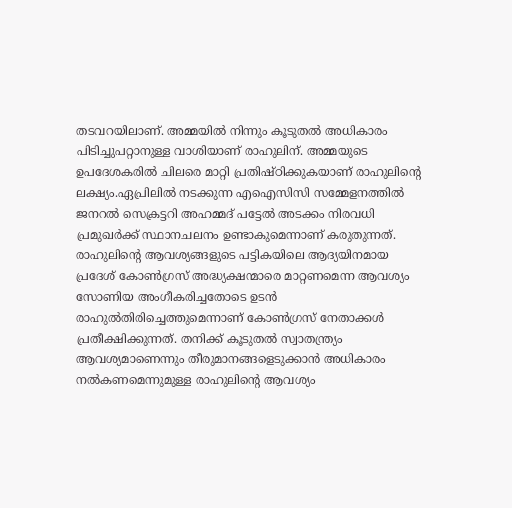തടവറയിലാണ്. അമ്മയില്‍ നിന്നും കൂടുതല്‍ അധികാരം പിടിച്ചുപറ്റാനുള്ള വാശിയാണ് രാഹുലിന്. അമ്മയുടെ ഉപദേശകരില്‍ ചിലരെ മാറ്റി പ്രതിഷ്ഠിക്കുകയാണ് രാഹുലിന്റെ ലക്ഷ്യം.ഏപ്രിലില്‍ നടക്കുന്ന എഐസിസി സമ്മേളനത്തില്‍ ജനറല്‍ സെക്രട്ടറി അഹമ്മദ് പട്ടേല്‍ അടക്കം നിരവധി പ്രമുഖര്‍ക്ക് സ്ഥാനചലനം ഉണ്ടാകുമെന്നാണ് കരുതുന്നത്. രാഹുലിന്റെ ആവശ്യങ്ങളുടെ പട്ടികയിലെ ആദ്യയിനമായ പ്രദേശ് കോണ്‍ഗ്രസ് അദ്ധ്യക്ഷന്മാരെ മാറ്റണമെന്ന ആവശ്യം സോണിയ അംഗീകരിച്ചതോടെ ഉടന്‍ രാഹുല്‍തിരിച്ചെത്തുമെന്നാണ് കോണ്‍ഗ്രസ് നേതാക്കള്‍ പ്രതീക്ഷിക്കുന്നത്. തനിക്ക് കൂടുതല്‍ സ്വാതന്ത്ര്യം ആവശ്യമാണെന്നും തീരുമാനങ്ങളെടുക്കാന്‍ അധികാരം നല്‍കണമെന്നുമുള്ള രാഹുലിന്റെ ആവശ്യം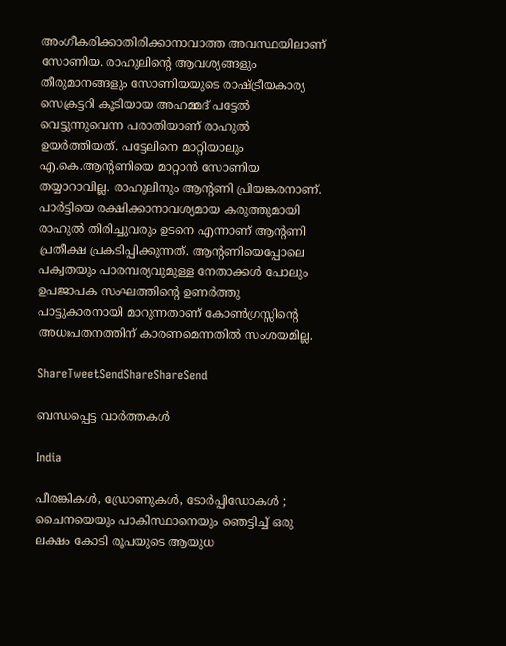അംഗീകരിക്കാതിരിക്കാനാവാത്ത അവസ്ഥയിലാണ് സോണിയ. രാഹുലിന്റെ ആവശ്യങ്ങളും തീരുമാനങ്ങളും സോണിയയുടെ രാഷ്‌ട്രീയകാര്യ സെക്രട്ടറി കൂടിയായ അഹമ്മദ് പട്ടേല്‍ വെട്ടുന്നുവെന്ന പരാതിയാണ് രാഹുല്‍ ഉയര്‍ത്തിയത്. പട്ടേലിനെ മാറ്റിയാലും എ.കെ.ആന്റണിയെ മാറ്റാന്‍ സോണിയ തയ്യാറാവില്ല. രാഹുലിനും ആന്റണി പ്രിയങ്കരനാണ്. പാര്‍ട്ടിയെ രക്ഷിക്കാനാവശ്യമായ കരുത്തുമായി രാഹുല്‍ തിരിച്ചുവരും ഉടനെ എന്നാണ് ആന്റണി പ്രതീക്ഷ പ്രകടിപ്പിക്കുന്നത്. ആന്റണിയെപ്പോലെ പക്വതയും പാരമ്പര്യവുമുള്ള നേതാക്കള്‍ പോലും ഉപജാപക സംഘത്തിന്റെ ഉണര്‍ത്തു പാട്ടുകാരനായി മാറുന്നതാണ് കോണ്‍ഗ്രസ്സിന്റെ അധഃപതനത്തിന് കാരണമെന്നതില്‍ സംശയമില്ല.

ShareTweetSendShareShareSend

ബന്ധപ്പെട്ട വാര്‍ത്തകള്‍

India

പീരങ്കികൾ, ഡ്രോണുകൾ, ടോർപ്പിഡോകൾ ; ചൈനയെയും പാകിസ്ഥാനെയും ഞെട്ടിച്ച് ഒരു ലക്ഷം കോടി രൂപയുടെ ആയുധ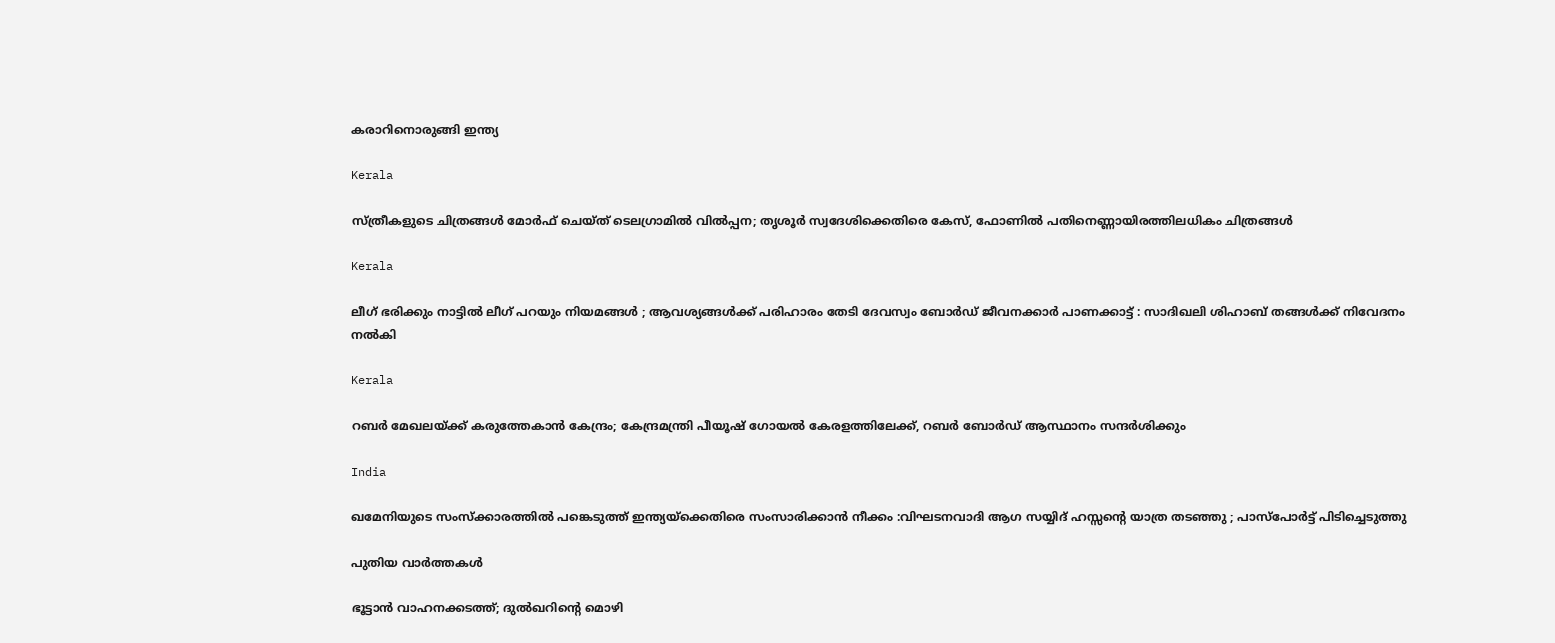കരാറിനൊരുങ്ങി ഇന്ത്യ

Kerala

സ്ത്രീകളുടെ ചിത്രങ്ങൾ മോർഫ്‌ ചെയ്ത്‌ ടെലഗ്രാമിൽ വിൽപ്പന; തൃശൂർ സ്വദേശിക്കെതിരെ കേസ്, ഫോണിൽ പതിനെണ്ണായിരത്തിലധികം ചിത്രങ്ങൾ

Kerala

ലീഗ് ഭരിക്കും നാട്ടിൽ ലീഗ് പറയും നിയമങ്ങൾ ; ആവശ്യങ്ങൾക്ക് പരിഹാരം തേടി ദേവസ്വം ബോർഡ് ജീവനക്കാർ പാണക്കാട്ട് : സാദിഖലി ശിഹാബ് തങ്ങൾക്ക് നിവേദനം നൽകി

Kerala

റബർ മേഖലയ്‌ക്ക് കരുത്തേകാൻ കേന്ദ്രം; കേന്ദ്രമന്ത്രി പീയൂഷ് ഗോയൽ കേരളത്തിലേക്ക്, റബർ ബോർഡ് ആസ്ഥാനം സന്ദർശിക്കും

India

ഖമേനിയുടെ സംസ്ക്കാരത്തിൽ പങ്കെടുത്ത് ഇന്ത്യയ്‌ക്കെതിരെ സംസാരിക്കാൻ നീക്കം :വിഘടനവാദി ആഗ സയ്യിദ് ഹസ്സന്റെ യാത്ര തടഞ്ഞു ; പാസ്പോർട്ട് പിടിച്ചെടുത്തു

പുതിയ വാര്‍ത്തകള്‍

ഭൂട്ടാൻ വാഹനക്കടത്ത്; ദുൽഖറിന്റെ മൊഴി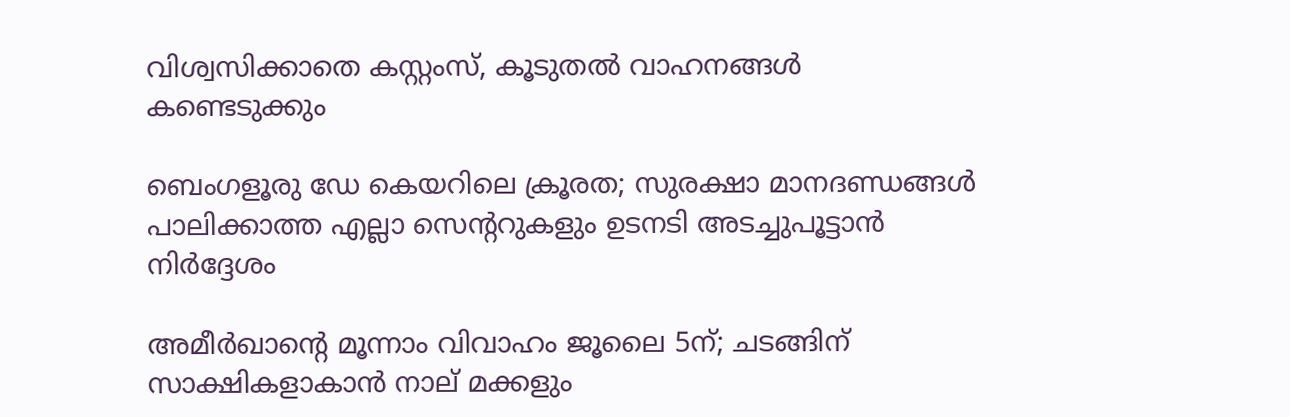വിശ്വസിക്കാതെ കസ്റ്റംസ്, കൂടുതൽ വാഹനങ്ങൾ കണ്ടെടുക്കും

ബെംഗളൂരു ഡേ കെയറിലെ ക്രൂരത; സുരക്ഷാ മാനദണ്ഡങ്ങൾ പാലിക്കാത്ത എല്ലാ സെന്ററുകളും ഉടനടി അടച്ചുപൂട്ടാൻ നിർദ്ദേശം

അമീര്‍ഖാന്റെ മൂന്നാം വിവാഹം ജൂലൈ 5ന്; ചടങ്ങിന് സാക്ഷികളാകാന്‍ നാല് മക്കളും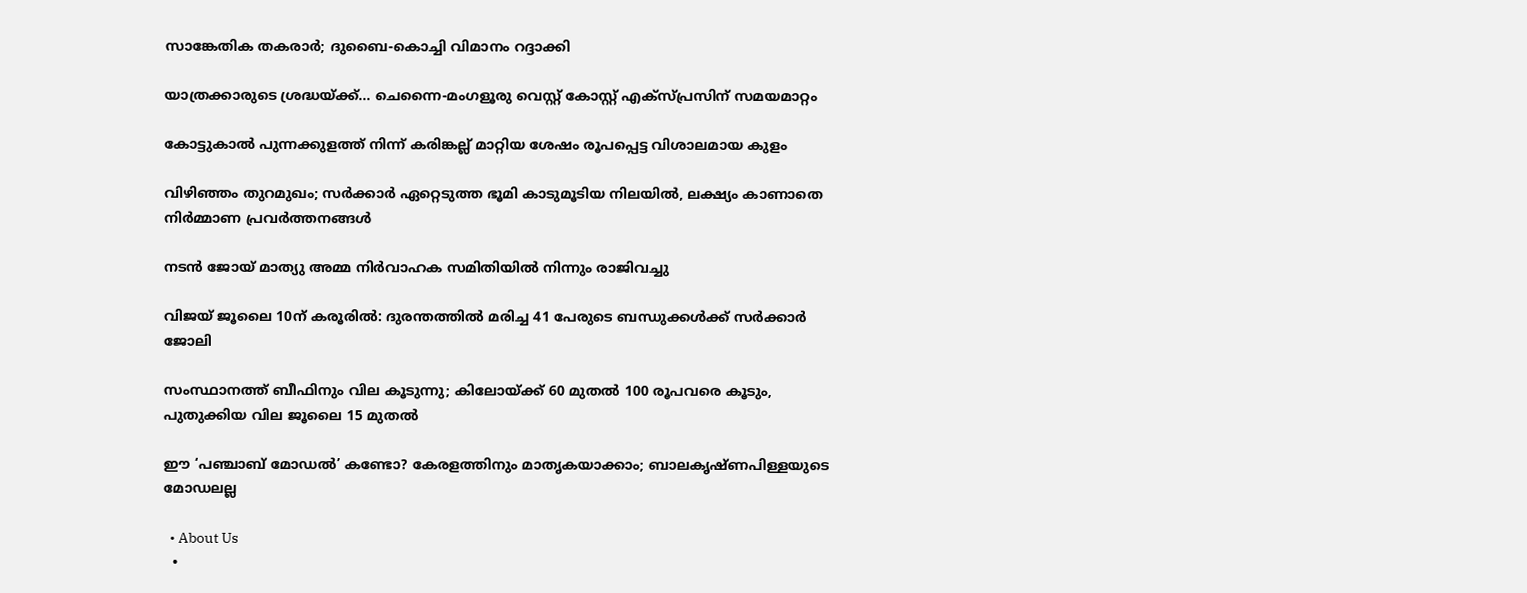സാങ്കേതിക തകരാര്‍; ദുബൈ-കൊച്ചി വിമാനം റദ്ദാക്കി

യാത്രക്കാരുടെ ശ്രദ്ധയ്‌ക്ക്… ചെന്നൈ-മംഗളൂരു വെസ്റ്റ് കോസ്റ്റ് എക്‌സ്പ്രസിന് സമയമാറ്റം

കോട്ടുകാല്‍ പുന്നക്കുളത്ത് നിന്ന് കരിങ്കല്ല് മാറ്റിയ ശേഷം രൂപപ്പെട്ട വിശാലമായ കുളം

വിഴിഞ്ഞം തുറമുഖം; സര്‍ക്കാര്‍ ഏറ്റെടുത്ത ഭൂമി കാടുമൂടിയ നിലയില്‍, ലക്ഷ്യം കാണാതെ നിര്‍മ്മാണ പ്രവര്‍ത്തനങ്ങള്‍

നടൻ ജോയ് മാത്യു അമ്മ നിർവാഹക സമിതിയിൽ നിന്നും രാജിവച്ചു

വിജയ് ജൂലൈ 10ന് കരൂരിൽ: ദുരന്തത്തിൽ മരിച്ച 41 പേരുടെ ബന്ധുക്കൾക്ക് സർക്കാർ ജോലി

സംസ്ഥാനത്ത് ബീഫിനും വില കൂടുന്നു; കിലോയ്‌ക്ക് 60 മുതൽ 100 രൂപവരെ കൂടും, പുതുക്കിയ വില ജൂലൈ 15 മുതൽ

ഈ ‘പഞ്ചാബ് മോഡൽ’ കണ്ടോ? കേരളത്തിനും മാതൃകയാക്കാം; ബാലകൃഷ്ണപിള്ളയുടെ മോഡലല്ല

  • About Us
  •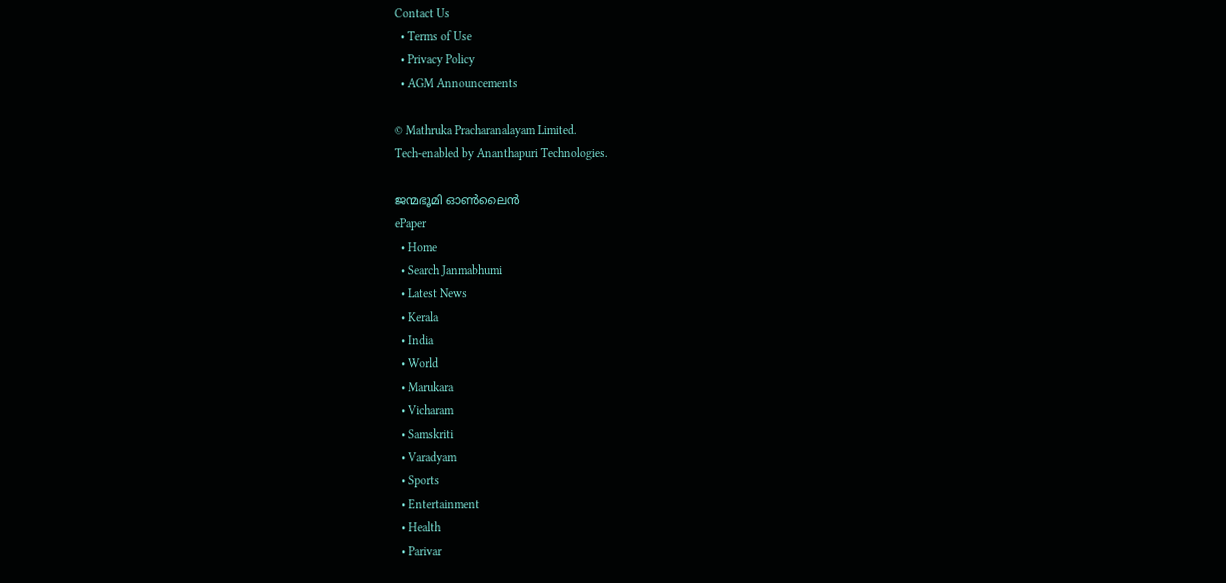Contact Us
  • Terms of Use
  • Privacy Policy
  • AGM Announcements

© Mathruka Pracharanalayam Limited.
Tech-enabled by Ananthapuri Technologies.

ജന്മഭൂമി ഓണ്‍ലൈന്‍
ePaper
  • Home
  • Search Janmabhumi
  • Latest News
  • Kerala
  • India
  • World
  • Marukara
  • Vicharam
  • Samskriti
  • Varadyam
  • Sports
  • Entertainment
  • Health
  • Parivar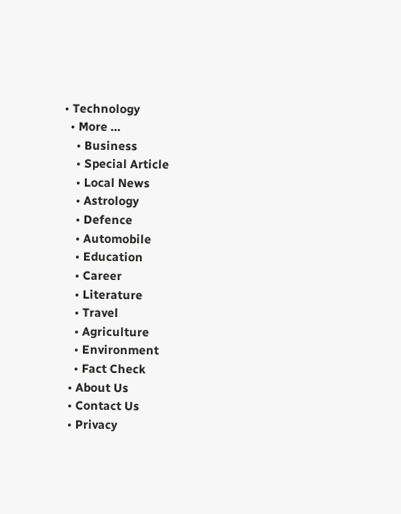• Technology
  • More …
    • Business
    • Special Article
    • Local News
    • Astrology
    • Defence
    • Automobile
    • Education
    • Career
    • Literature
    • Travel
    • Agriculture
    • Environment
    • Fact Check
  • About Us
  • Contact Us
  • Privacy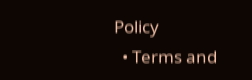Policy
  • Terms and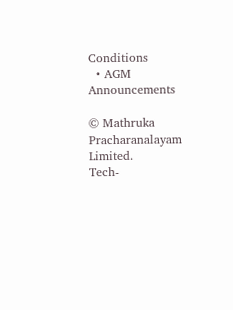Conditions
  • AGM Announcements

© Mathruka Pracharanalayam Limited.
Tech-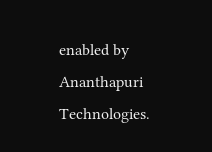enabled by Ananthapuri Technologies.